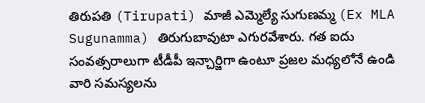తిరుపతి (Tirupati) మాజీ ఎమ్మెల్యే సుగుణమ్మ (Ex MLA Sugunamma) తిరుగుబావుటా ఎగురవేశారు. గత ఐదు సంవత్సరాలుగా టీడీపీ ఇన్చార్జిగా ఉంటూ ప్రజల మధ్యలోనే ఉండి వారి సమస్యలను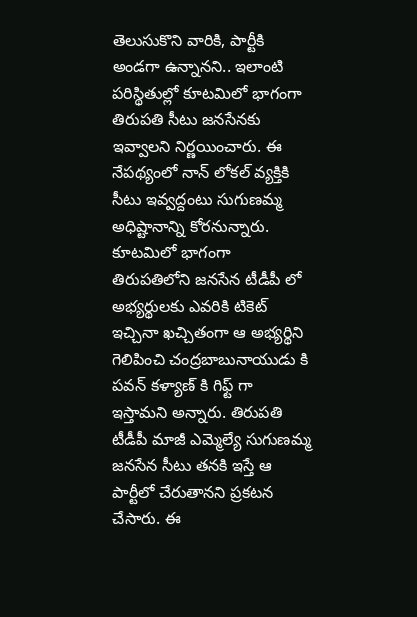తెలుసుకొని వారికి, పార్టీకి అండగా ఉన్నానని.. ఇలాంటి పరిస్థితుల్లో కూటమిలో భాగంగా తిరుపతి సీటు జనసేనకు ఇవ్వాలని నిర్ణయించారు. ఈ నేపథ్యంలో నాన్ లోకల్ వ్యక్తికి సీటు ఇవ్వద్దంటు సుగుణమ్మ అధిష్టానాన్ని కోరనున్నారు. కూటమిలో భాగంగా తిరుపతిలోని జనసేన టీడీపీ లో అభ్యర్థులకు ఎవరికి టికెట్ ఇచ్చినా ఖచ్చితంగా ఆ అభ్యర్థిని గెలిపించి చంద్రబాబునాయుడు కి పవన్ కళ్యాణ్ కి గిఫ్ట్ గా ఇస్తామని అన్నారు. తిరుపతి టీడీపీ మాజీ ఎమ్మెల్యే సుగుణమ్మ జనసేన సీటు తనకి ఇస్తే ఆ పార్టీలో చేరుతానని ప్రకటన చేసారు. ఈ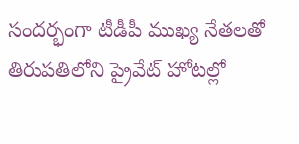సందర్భంగా టీడీపీ ముఖ్య నేతలతో తిరుపతిలోని ప్రైవేట్ హోటల్లో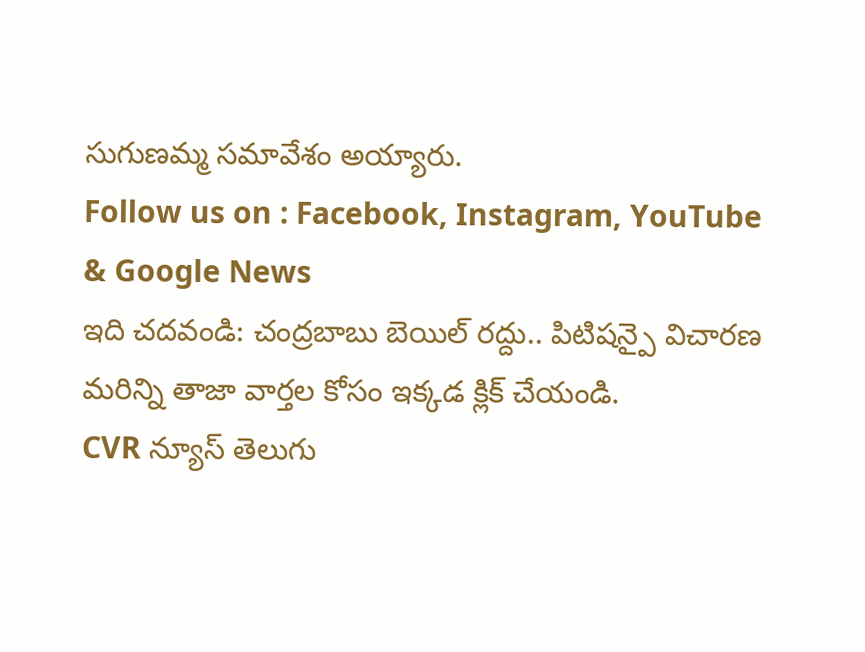సుగుణమ్మ సమావేశం అయ్యారు.
Follow us on : Facebook, Instagram, YouTube & Google News
ఇది చదవండి: చంద్రబాబు బెయిల్ రద్దు.. పిటిషన్పై విచారణ
మరిన్ని తాజా వార్తల కోసం ఇక్కడ క్లిక్ చేయండి.
CVR న్యూస్ తెలుగు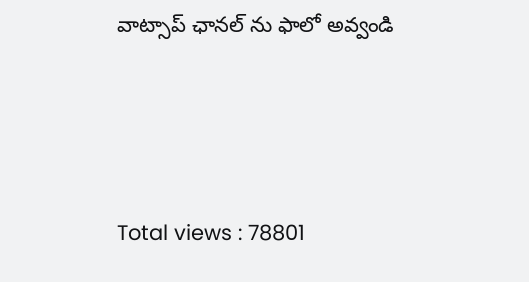వాట్సాప్ ఛానల్ ను ఫాలో అవ్వండి




Total views : 78801